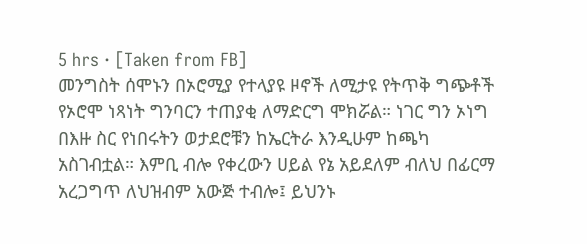5 hrs · [Taken from FB]
መንግስት ሰሞኑን በኦሮሚያ የተላያዩ ዞኖች ለሚታዩ የትጥቅ ግጭቶች የኦሮሞ ነጻነት ግንባርን ተጠያቂ ለማድርግ ሞክሯል። ነገር ግን ኦነግ በእዙ ስር የነበሩትን ወታደሮቹን ከኤርትራ እንዲሁም ከጫካ አስገብቷል። እምቢ ብሎ የቀረውን ሀይል የኔ አይደለም ብለህ በፊርማ አረጋግጥ ለህዝብም አውጅ ተብሎ፤ ይህንኑ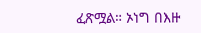ፈጽሟል። ኦነግ በእዙ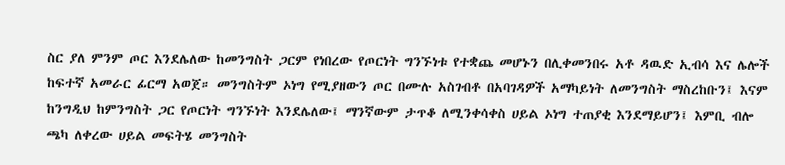ስር ያለ ምንም ጦር እንደሌለው ከመንግስት ጋርም የነበረው የጦርነት ግንኙነቱ የተቋጨ መሆኑን በሊቀመንበሩ አቶ ዳዉድ ኢብሳ እና ሌሎች ከፍተኛ አመራር ፊርማ አወጀ። መንግስትም ኦነግ የሚያዘውን ጦር በሙሉ አስገብቶ በአባገዳዎች አማካይነት ለመንግስት ማስረከቡን፤ እናም ከንግዲህ ከምንግስት ጋር የጦርነት ግንኙነት እንደሌለው፤ ማንኛውም ታጥቆ ለሚንቀሳቀስ ሀይል ኦነግ ተጠያቂ እንደማይሆን፤ እምቢ ብሎ ጫካ ለቀረው ሀይል መፍትሄ መንግስት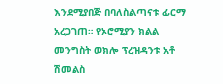እንደሚያበጅ በባለስልጣናቱ ፊርማ አረጋገጠ። የኦሮሚያን ክልል መንግስት ወክሎ ፕረዝዳንቱ አቶ ሽመልስ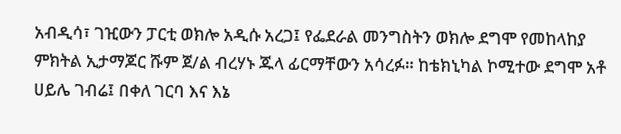አብዲሳ፣ ገዢውን ፓርቲ ወክሎ አዲሱ አረጋ፤ የፌደራል መንግስትን ወክሎ ደግሞ የመከላከያ ምክትል ኢታማጆር ሹም ጀ/ል ብረሃኑ ጁላ ፊርማቸውን አሳረፉ። ከቴክኒካል ኮሚተው ደግሞ አቶ ሀይሌ ገብሬ፤ በቀለ ገርባ እና እኔ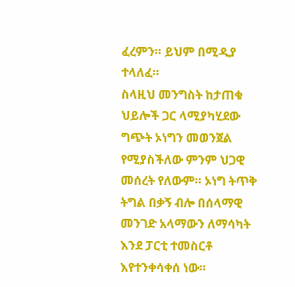ፈረምን። ይህም በሚዲያ ተላለፈ።
ስላዚህ መንግስት ከታጠቁ ህይሎች ጋር ላሚያካሂደው ግጭት ኦነግን መወንጀል የሚያስችለው ምንም ህጋዊ መሰረት የለውም። ኦነግ ትጥቅ ትግል በቃኝ ብሎ በሰላማዊ መንገድ አላማውን ለማሳካት እንደ ፓርቲ ተመስርቶ እየተንቀሳቀሰ ነው።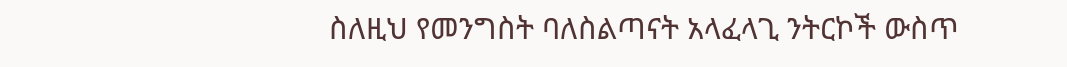ስለዚህ የመንግስት ባለስልጣናት አላፈላጊ ንትርኮች ውስጥ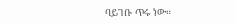ባይገቡ ጥሩ ነው።